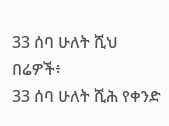33 ሰባ ሁለት ሺህ በሬዎች፥
33 ሰባ ሁለት ሺሕ የቀንድ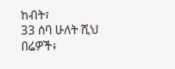ከብት፣
33 ሰባ ሁለት ሺህ በሬዎች፥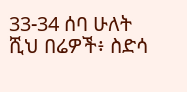33-34 ሰባ ሁለት ሺህ በሬዎች፥ ስድሳ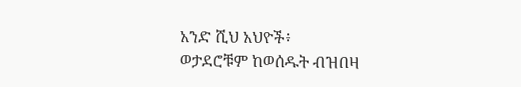አንድ ሺህ አህዮች፥
ወታደሮቹም ከወሰዱት ብዝበዛ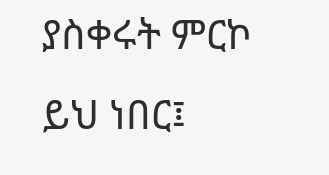ያስቀሩት ምርኮ ይህ ነበር፤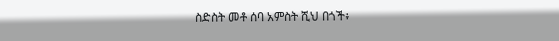ስድስት መቶ ሰባ አምስት ሺህ በጎች፥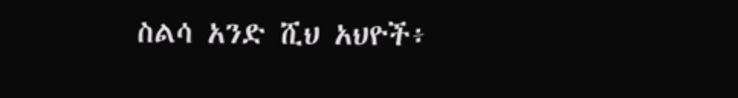ስልሳ አንድ ሺህ አህዮች፥